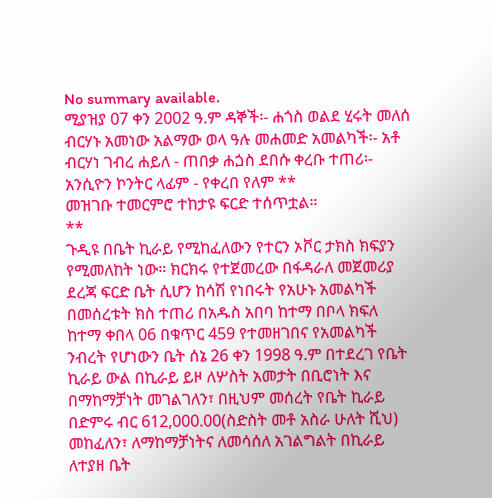No summary available.
ሚያዝያ 07 ቀን 2002 ዓ.ም ዳኞች፡- ሐጎስ ወልደ ሂሩት መለሰ ብርሃኑ አመነው አልማው ወላ ዓሉ መሐመድ አመልካች፡- አቶ ብርሃነ ገብረ ሐይለ - ጠበቃ ሐጏስ ደበሱ ቀረቡ ተጠሪ፡- አንሲዮን ኮንትር ላፊም - የቀረበ የለም **
መዝገቡ ተመርምሮ ተከታዩ ፍርድ ተሰጥቷል።
**
ጉዲዩ በቤት ኪራይ የሚከፈለውን የተርን ኦቮር ታክስ ክፍያን የሚመለከት ነው። ክርክሩ የተጀመረው በፋዳራለ መጀመሪያ ደረጃ ፍርድ ቤት ሲሆን ከሳሽ የነበሩት የአሁኑ አመልካች በመሰረቱት ክስ ተጠሪ በአዱስ አበባ ከተማ በቦላ ክፍለ ከተማ ቀበላ 06 በቁጥር 459 የተመዘገበና የአመልካች ንብረት የሆነውን ቤት ሰኔ 26 ቀን 1998 ዓ.ም በተደረገ የቤት ኪራይ ውል በኪራይ ይዞ ለሦስት አመታት በቢሮነት እና በማከማቻነት መገልገለን፣ በዚህም መሰረት የቤት ኪራይ በድምሩ ብር 612,000.00(ስድስት መቶ አስራ ሁለት ሺህ) መከፈለን፣ ለማከማቻነትና ለመሳሰለ አገልግልት በኪራይ ለተያዘ ቤት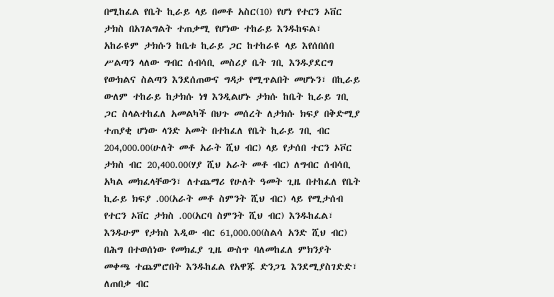በሚከፈል የቤት ኪራይ ላይ በመቶ አስር(10) የሆነ የተርን ኦቨር ታክስ በአገልግልት ተጠቃሚ የሆነው ተከራይ እንዱከፍል፣ አከራዩም ታክሱን ከቤቱ ኪራይ ጋር ከተከራዩ ላይ እየሰበሰበ ሥልጣን ላለው ግብር ሰብሳቢ መስሪያ ቤት ገቢ እንዱያደርግ የውክልና ስልጣን እንደሰጠውና ግዳታ የሚጥልበት መሆኑን፣ በኪራይ ውለም ተከራይ ከታክሱ ነፃ እንዲልሆኑ ታክሱ ከቤት ኪራይ ገቢ ጋር ስላልተከፈለ አመልካች በህጉ መሰረት ለታክሱ ክፍያ በቅድሚያ ተጠያቂ ሆነው ላንድ አመት በተከፈለ የቤት ኪራይ ገቢ ብር 204,000.00(ሁለት መቶ አራት ሺህ ብር) ላይ የታሰበ ተርን ኦቮር ታክስ ብር 20,400.00(ሃያ ሺህ አራት መቶ ብር) ለግብር ሰብሳቢ አካል መክፈላቸውን፣ ለተጨማሪ የሁለት ዓመት ጊዜ በተከፈለ የቤት ኪራይ ክፍያ .00(አራት መቶ ስምንት ሺህ ብር) ላይ የሚታሰብ የተርን ኦቨር ታክስ .00(አርባ ስምንት ሺህ ብር) እንዱከፈል፣ እንዱሁም የታክስ እዲው ብር 61,000.00(ስልሳ አንድ ሺህ ብር) በሕግ በተወሰነው የመክፈያ ጊዜ ውስጥ ባለመከፈለ ምክንያት መቀጫ ተጨምሮበት እንዱከፈል የአዋጁ ድንጋጌ እንደሚያስገድድ፣ ለጠበቃ ብር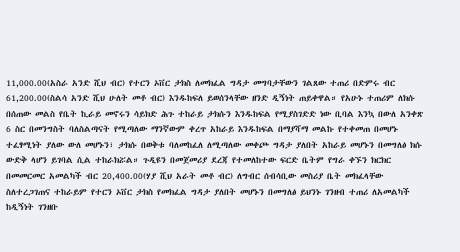11,000.00(አስራ አንድ ሺህ ብር) የተርን ኦቨር ታክስ ለመክፈል ግዳታ መግባታቸውን ገልጸው ተጠሪ በድምሩ ብር 61,200.00(ስልሳ አንድ ሺህ ሁለት መቶ ብር) እንዱከፍለ ይወሰንላቸው ዘንድ ዲኝነት ጠይቀዋል። የአሁኑ ተጠሪም ለክሱ በሰጠው መልስ የቤት ኪራይ መኖሩን ሳይክድ ሕጉ ተከራይ ታክሱን እንዱከፍል የሚያስገድድ ነው ቢባል እንኳ በውለ አንቀጽ 6 ስር በመንግስት ባለስልጣናት የሚጣለው ማንኛውም ቀረጥ አከራይ እንዱከፍል በማያሻማ መልኩ የተቀመጠ በመሆኑ ተፈፃሚነት ያለው ውለ መሆኑን፣ ታክሱ በወቅቱ ባለመከፈለ ለሚጣለው መቀጮ ግዳታ ያለበት አከራይ መሆኑን በመግለፅ ክሱ ውድቅ ላሆን ይገባል ሲል ተከራክሯል። ጉዲዩን በመጀመሪያ ደረጃ የተመለከተው ፍርድ ቤትም የግራ ቀኙን ክርክር በመመርመር አመልካች ብር 20,400.00(ሃያ ሺህ አራት መቶ ብር) ለግብር ሰብሳቢው መስሪያ ቤት መክፈላቸው ስለተረጋገጠና ተከራይም የተርን ኦቨር ታክስ የመክፈል ግዳታ ያለበት መሆኑን በመግለፅ ይህንኑ ገንዘብ ተጠሪ ለአመልካች ከዲኝነት ገንዘቡ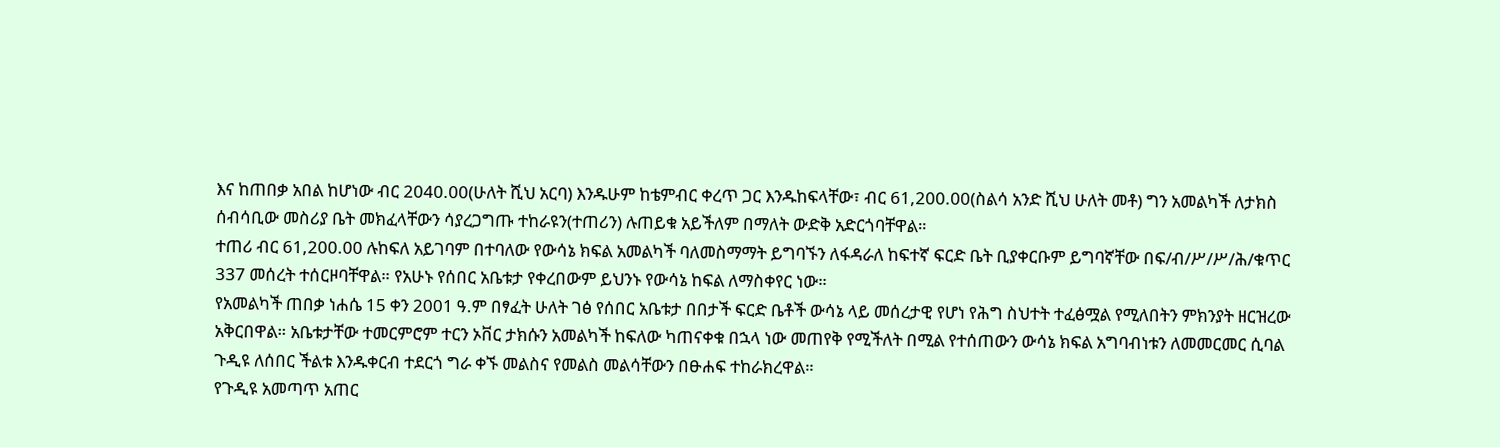እና ከጠበቃ አበል ከሆነው ብር 2040.00(ሁለት ሺህ አርባ) እንዱሁም ከቴምብር ቀረጥ ጋር እንዱከፍላቸው፣ ብር 61,200.00(ስልሳ አንድ ሺህ ሁለት መቶ) ግን አመልካች ለታክስ ሰብሳቢው መስሪያ ቤት መክፈላቸውን ሳያረጋግጡ ተከራዩን(ተጠሪን) ሉጠይቁ አይችለም በማለት ውድቅ አድርጎባቸዋል።
ተጠሪ ብር 61,200.00 ሉከፍለ አይገባም በተባለው የውሳኔ ክፍል አመልካች ባለመስማማት ይግባኙን ለፋዳራለ ከፍተኛ ፍርድ ቤት ቢያቀርቡም ይግባኛቸው በፍ/ብ/ሥ/ሥ/ሕ/ቁጥር 337 መሰረት ተሰርዞባቸዋል። የአሁኑ የሰበር አቤቱታ የቀረበውም ይህንኑ የውሳኔ ከፍል ለማስቀየር ነው።
የአመልካች ጠበቃ ነሐሴ 15 ቀን 2001 ዓ.ም በፃፈት ሁለት ገፅ የሰበር አቤቱታ በበታች ፍርድ ቤቶች ውሳኔ ላይ መሰረታዊ የሆነ የሕግ ስህተት ተፈፅሟል የሚለበትን ምክንያት ዘርዝረው አቅርበዋል። አቤቱታቸው ተመርምሮም ተርን ኦቨር ታክሱን አመልካች ከፍለው ካጠናቀቁ በኋላ ነው መጠየቅ የሚችለት በሚል የተሰጠውን ውሳኔ ክፍል አግባብነቱን ለመመርመር ሲባል ጉዲዩ ለሰበር ችልቱ እንዱቀርብ ተደርጎ ግራ ቀኙ መልስና የመልስ መልሳቸውን በፁሐፍ ተከራክረዋል።
የጉዲዩ አመጣጥ አጠር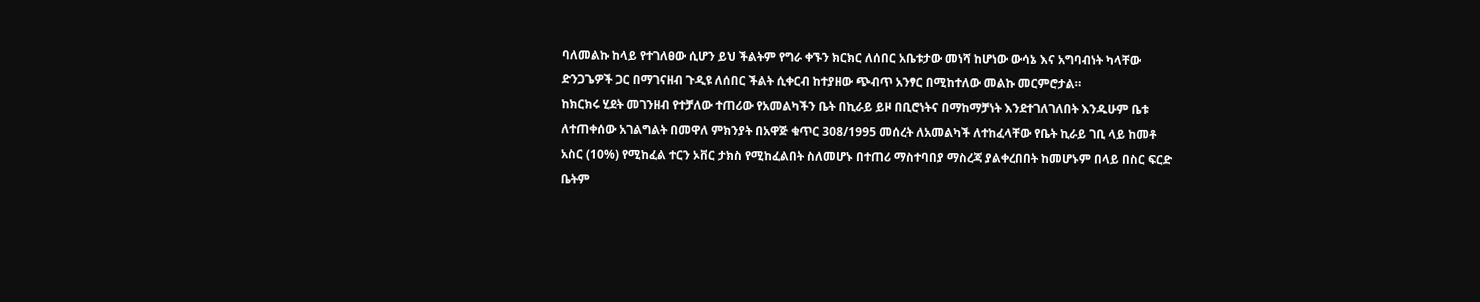ባለመልኩ ከላይ የተገለፀው ሲሆን ይህ ችልትም የግራ ቀኙን ክርክር ለሰበር አቤቱታው መነሻ ከሆነው ውሳኔ እና አግባብነት ካላቸው ድንጋጌዎች ጋር በማገናዘብ ጉዲዩ ለሰበር ችልት ሲቀርብ ከተያዘው ጭብጥ አንፃር በሚከተለው መልኩ መርምሮታል።
ከክርክሩ ሂደት መገንዘብ የተቻለው ተጠሪው የአመልካችን ቤት በኪራይ ይዞ በቢሮነትና በማከማቻነት እንደተገለገለበት እንዱሁም ቤቱ ለተጠቀሰው አገልግልት በመዋለ ምክንያት በአዋጅ ቁጥር 308/1995 መሰረት ለአመልካች ለተከፈላቸው የቤት ኪራይ ገቢ ላይ ከመቶ አስር (10%) የሚከፈል ተርን ኦቨር ታክስ የሚከፈልበት ስለመሆኑ በተጠሪ ማስተባበያ ማስረጃ ያልቀረበበት ከመሆኑም በላይ በስር ፍርድ ቤትም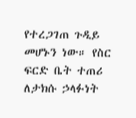የተረጋገጠ ጉዲይ መሆኑን ነው። የስር ፍርድ ቤት ተጠሪ ለታክሱ ኃላፉነት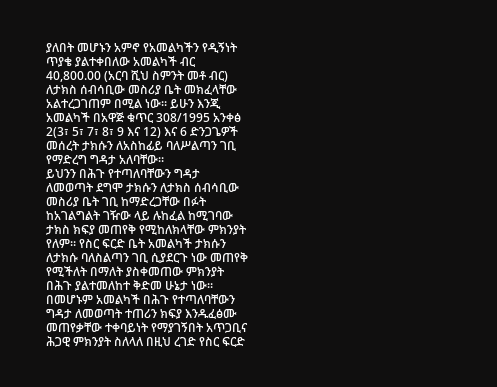ያለበት መሆኑን አምኖ የአመልካችን የዲኝነት ጥያቄ ያልተቀበለው አመልካች ብር 40,800.00 (አርባ ሺህ ስምንት መቶ ብር) ለታክስ ሰብሳቢው መስሪያ ቤት መክፈላቸው አልተረጋገጠም በሚል ነው። ይሁን እንጂ አመልካች በአዋጅ ቁጥር 308/1995 አንቀፅ 2(3፣ 5፣ 7፣ 8፣ 9 እና 12) እና 6 ድንጋጌዎች መሰረት ታክሱን ለአስከፊይ ባለሥልጣን ገቢ የማድረግ ግዳታ አለባቸው።
ይህንን በሕጉ የተጣለባቸውን ግዳታ ለመወጣት ደግሞ ታክሱን ለታክስ ሰብሳቢው መስሪያ ቤት ገቢ ከማድረጋቸው በፉት ከአገልግልት ገዥው ላይ ሉከፈል ከሚገባው ታክስ ክፍያ መጠየቅ የሚከለክላቸው ምክንያት የለም። የስር ፍርድ ቤት አመልካች ታክሱን ለታክሱ ባለስልጣን ገቢ ሲያደርጉ ነው መጠየቅ የሚችለት በማለት ያስቀመጠው ምክንያት በሕጉ ያልተመለከተ ቅድመ ሁኔታ ነው። በመሆኑም አመልካች በሕጉ የተጣለባቸውን ግዳታ ለመወጣት ተጠሪን ክፍያ እንዱፈፅሙ መጠየቃቸው ተቀባይነት የማያገኝበት አጥጋቢና ሕጋዊ ምክንያት ስለላለ በዚህ ረገድ የስር ፍርድ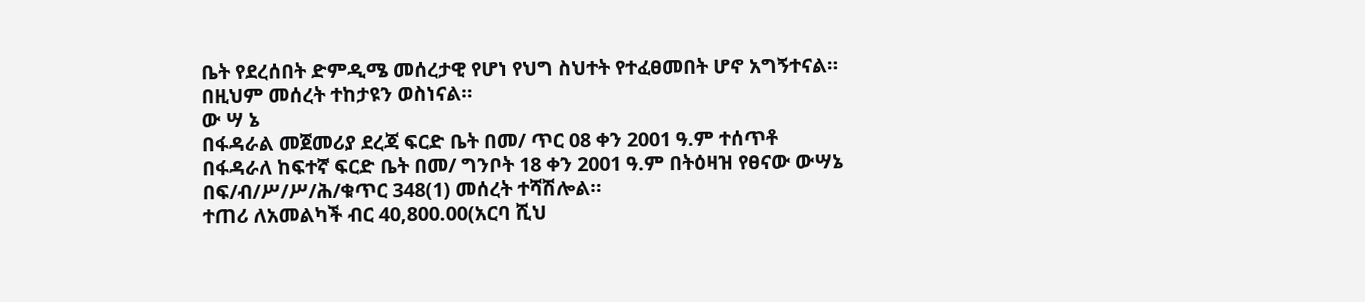ቤት የደረሰበት ድምዲሜ መሰረታዊ የሆነ የህግ ስህተት የተፈፀመበት ሆኖ አግኝተናል። በዚህም መሰረት ተከታዩን ወስነናል።
ው ሣ ኔ
በፋዳራል መጀመሪያ ደረጃ ፍርድ ቤት በመ/ ጥር 08 ቀን 2001 ዓ.ም ተሰጥቶ በፋዳራለ ከፍተኛ ፍርድ ቤት በመ/ ግንቦት 18 ቀን 2001 ዓ.ም በትዕዛዝ የፀናው ውሣኔ በፍ/ብ/ሥ/ሥ/ሕ/ቁጥር 348(1) መሰረት ተሻሽሎል።
ተጠሪ ለአመልካች ብር 40,800.00(አርባ ሺህ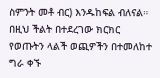ስምንት መቶ ብር) እንዱከፍል ብለናል።
በዚህ ችልት በተደረገው ክርክር የወጡትን ላልች ወጪዎችን በተመለከተ ግራ ቀኙ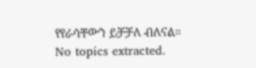የየራሳቸውን ይቻቻለ ብለናል።
No topics extracted.